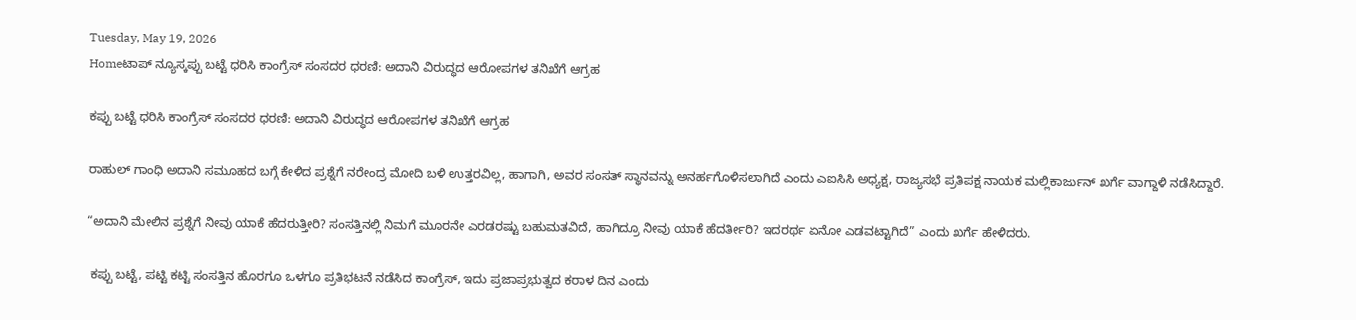Tuesday, May 19, 2026
Homeಟಾಪ್ ನ್ಯೂಸ್ಕಪ್ಪು ಬಟ್ಟೆ ಧರಿಸಿ ಕಾಂಗ್ರೆಸ್‌ ಸಂಸದರ ಧರಣಿ: ಅದಾನಿ ವಿರುದ್ಧದ ಆರೋಪಗಳ ತನಿಖೆಗೆ ಆಗ್ರಹ

ಕಪ್ಪು ಬಟ್ಟೆ ಧರಿಸಿ ಕಾಂಗ್ರೆಸ್‌ ಸಂಸದರ ಧರಣಿ: ಅದಾನಿ ವಿರುದ್ಧದ ಆರೋಪಗಳ ತನಿಖೆಗೆ ಆಗ್ರಹ

ರಾಹುಲ್‌ ಗಾಂಧಿ ಅದಾನಿ ಸಮೂಹದ ಬಗ್ಗೆ ಕೇಳಿದ ಪ್ರಶ್ನೆಗೆ ನರೇಂದ್ರ ಮೋದಿ ಬಳಿ ಉತ್ತರವಿಲ್ಲ, ಹಾಗಾಗಿ, ಅವರ ಸಂಸತ್‌ ಸ್ಥಾನವನ್ನು ಅನರ್ಹಗೊಳಿಸಲಾಗಿದೆ ಎಂದು ಎಐಸಿಸಿ ಅಧ್ಯಕ್ಷ, ರಾಜ್ಯಸಭೆ ಪ್ರತಿಪಕ್ಷ ನಾಯಕ ಮಲ್ಲಿಕಾರ್ಜುನ್‌ ಖರ್ಗೆ ವಾಗ್ದಾಳಿ ನಡೆಸಿದ್ದಾರೆ.

“ಅದಾನಿ ಮೇಲಿನ ಪ್ರಶ್ನೆಗೆ ನೀವು ಯಾಕೆ ಹೆದರುತ್ತೀರಿ? ಸಂಸತ್ತಿನಲ್ಲಿ ನಿಮಗೆ ಮೂರನೇ ಎರಡರಷ್ಟು ಬಹುಮತವಿದೆ, ಹಾಗಿದ್ರೂ ನೀವು ಯಾಕೆ ಹೆದರ್ತೀರಿ? ಇದರರ್ಥ ಏನೋ ಎಡವಟ್ಟಾಗಿದೆ” ಎಂದು ಖರ್ಗೆ ಹೇಳಿದರು.

 ಕಪ್ಪು ಬಟ್ಟೆ, ಪಟ್ಟಿ ಕಟ್ಟಿ ಸಂಸತ್ತಿನ ಹೊರಗೂ ಒಳಗೂ ಪ್ರತಿಭಟನೆ ನಡೆಸಿದ ಕಾಂಗ್ರೆಸ್‌, ಇದು ಪ್ರಜಾಪ್ರಭುತ್ವದ ಕರಾಳ ದಿನ ಎಂದು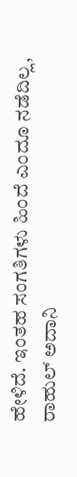ಹೇಳಿದೆ. ಇಂತಹ ಸಂಗತಿಗಳು ಹಿಂದೆ ಎಂದೂ ನಡೆದಿಲ್ಲ, ರಾಹುಲ್ ಅದಾನಿ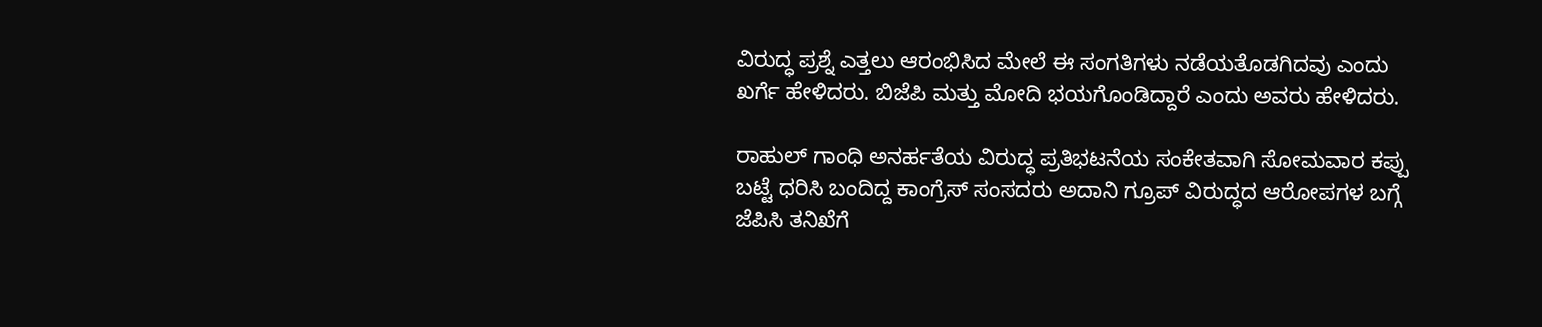ವಿರುದ್ಧ ಪ್ರಶ್ನೆ ಎತ್ತಲು ಆರಂಭಿಸಿದ ಮೇಲೆ ಈ ಸಂಗತಿಗಳು ನಡೆಯತೊಡಗಿದವು ಎಂದು ಖರ್ಗೆ ಹೇಳಿದರು. ಬಿಜೆಪಿ ಮತ್ತು ಮೋದಿ ಭಯಗೊಂಡಿದ್ದಾರೆ ಎಂದು ಅವರು ಹೇಳಿದರು.

ರಾಹುಲ್ ಗಾಂಧಿ ಅನರ್ಹತೆಯ ವಿರುದ್ಧ ಪ್ರತಿಭಟನೆಯ ಸಂಕೇತವಾಗಿ ಸೋಮವಾರ ಕಪ್ಪು ಬಟ್ಟೆ ಧರಿಸಿ ಬಂದಿದ್ದ ಕಾಂಗ್ರೆಸ್ ಸಂಸದರು ಅದಾನಿ ಗ್ರೂಪ್ ವಿರುದ್ಧದ ಆರೋಪಗಳ ಬಗ್ಗೆ ಜೆಪಿಸಿ ತನಿಖೆಗೆ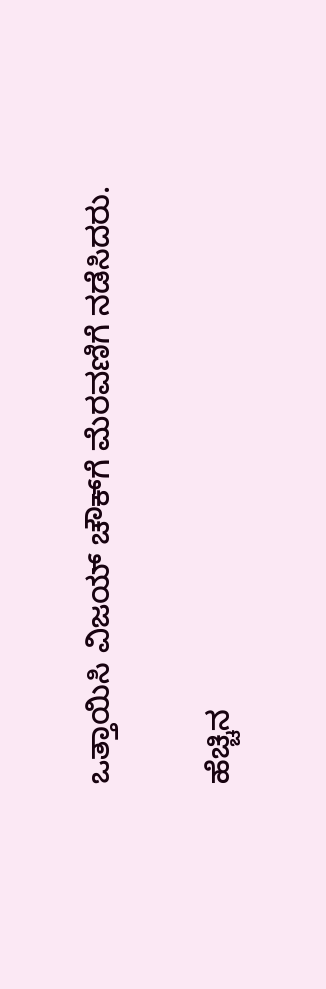ಒತ್ತಾಯಿಸಿ ವಿಜಯ್ ಚೌಕ್‌ಗೆ ಮೆರವಣಿಗೆ ನಡೆಸಿದರು.

ಹೆಚ್ಚಿನ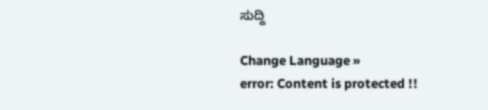ಸುದ್ದಿ

Change Language »
error: Content is protected !!